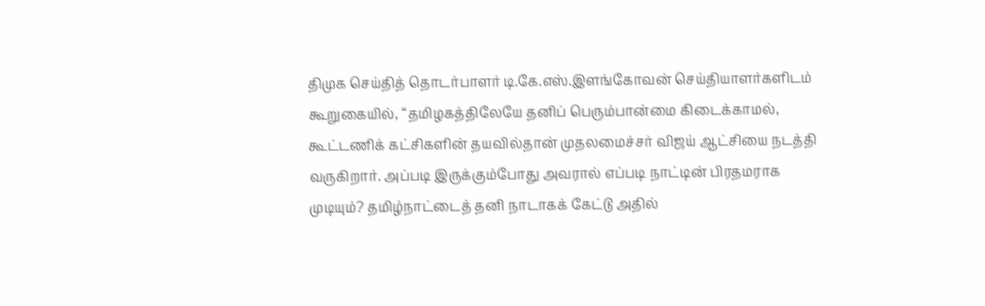திமுக செய்தித் தொடர்பாளர் டி.கே.எஸ்.இளங்கோவன் செய்தியாளர்களிடம் கூறுகையில், “தமிழகத்திலேயே தனிப் பெரும்பான்மை கிடைக்காமல், கூட்டணிக் கட்சிகளின் தயவில்தான் முதலமைச்சர் விஜய் ஆட்சியை நடத்தி வருகிறார். அப்படி இருக்கும்போது அவரால் எப்படி நாட்டின் பிரதமராக முடியும்? தமிழ்நாட்டைத் தனி நாடாகக் கேட்டு அதில்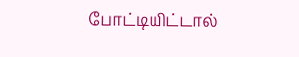போட்டியிட்டால்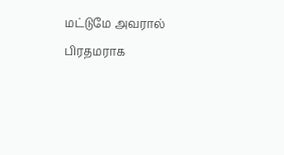மட்டுமே அவரால் பிரதமராக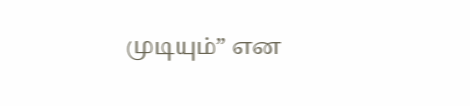முடியும்” என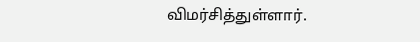விமர்சித்துள்ளார்.